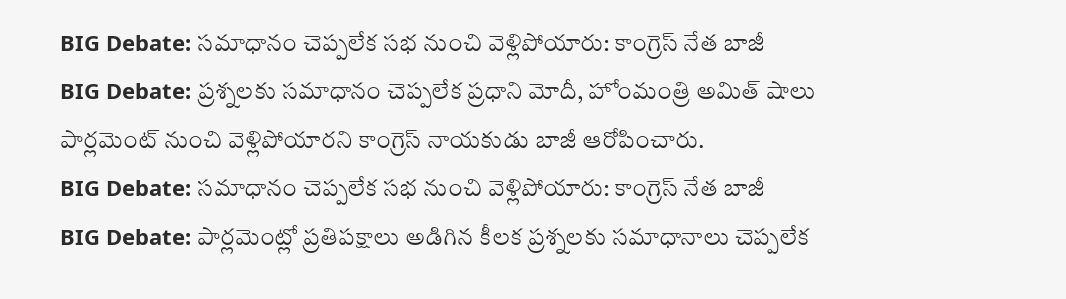BIG Debate: సమాధానం చెప్పలేక సభ నుంచి వెళ్లిపోయారు: కాంగ్రెస్ నేత బాజీ
BIG Debate: ప్రశ్నలకు సమాధానం చెప్పలేక ప్రధాని మోదీ, హోంమంత్రి అమిత్ షాలు పార్లమెంట్ నుంచి వెళ్లిపోయారని కాంగ్రెస్ నాయకుడు బాజీ ఆరోపించారు.
BIG Debate: సమాధానం చెప్పలేక సభ నుంచి వెళ్లిపోయారు: కాంగ్రెస్ నేత బాజీ
BIG Debate: పార్లమెంట్లో ప్రతిపక్షాలు అడిగిన కీలక ప్రశ్నలకు సమాధానాలు చెప్పలేక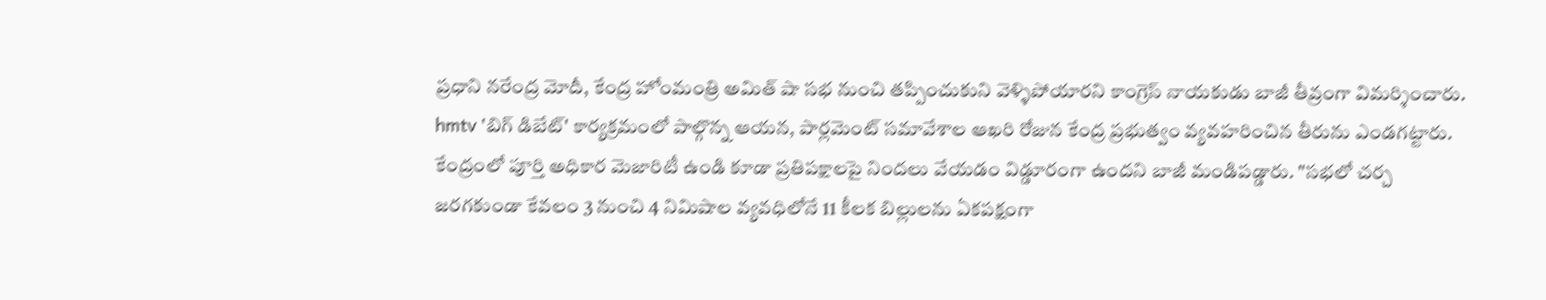ప్రధాని నరేంద్ర మోదీ, కేంద్ర హోంమంత్రి అమిత్ షా సభ నుంచి తప్పించుకుని వెళ్ళిపోయారని కాంగ్రెస్ నాయకుడు బాజీ తీవ్రంగా విమర్శించారు. hmtv 'బిగ్ డిబేట్' కార్యక్రమంలో పాల్గొన్న ఆయన, పార్లమెంట్ సమావేశాల ఆఖరి రోజున కేంద్ర ప్రభుత్వం వ్యవహరించిన తీరును ఎండగట్టారు.
కేంద్రంలో పూర్తి అధికార మెజారిటీ ఉండి కూడా ప్రతిపక్షాలపై నిందలు వేయడం విడ్డూరంగా ఉందని బాజీ మండిపడ్డారు. "సభలో చర్చ జరగకుండా కేవలం 3 నుంచి 4 నిమిషాల వ్యవధిలోనే 11 కీలక బిల్లులను ఏకపక్షంగా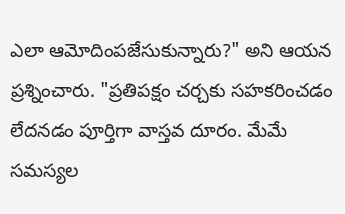ఎలా ఆమోదింపజేసుకున్నారు?" అని ఆయన ప్రశ్నించారు. "ప్రతిపక్షం చర్చకు సహకరించడం లేదనడం పూర్తిగా వాస్తవ దూరం. మేమే సమస్యల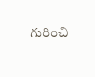గురించి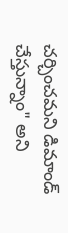చర్చించమని డిమాండ్ చేస్తున్నాం" అని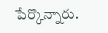పేర్కొన్నారు.